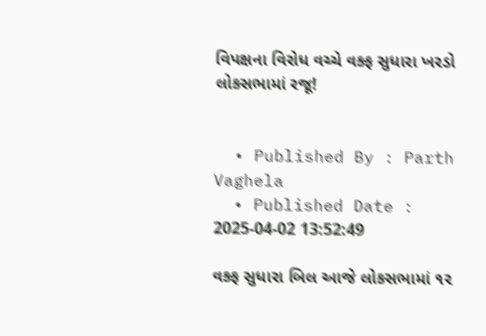વિપક્ષના વિરોધ વચ્ચે વક્ફ સુધારા ખરડો લોકસભામાં રજૂ!


  • Published By : Parth Vaghela
  • Published Date : 2025-04-02 13:52:49

વક્ફ સુધારા બિલ આજે લોકસભામાં ૧૨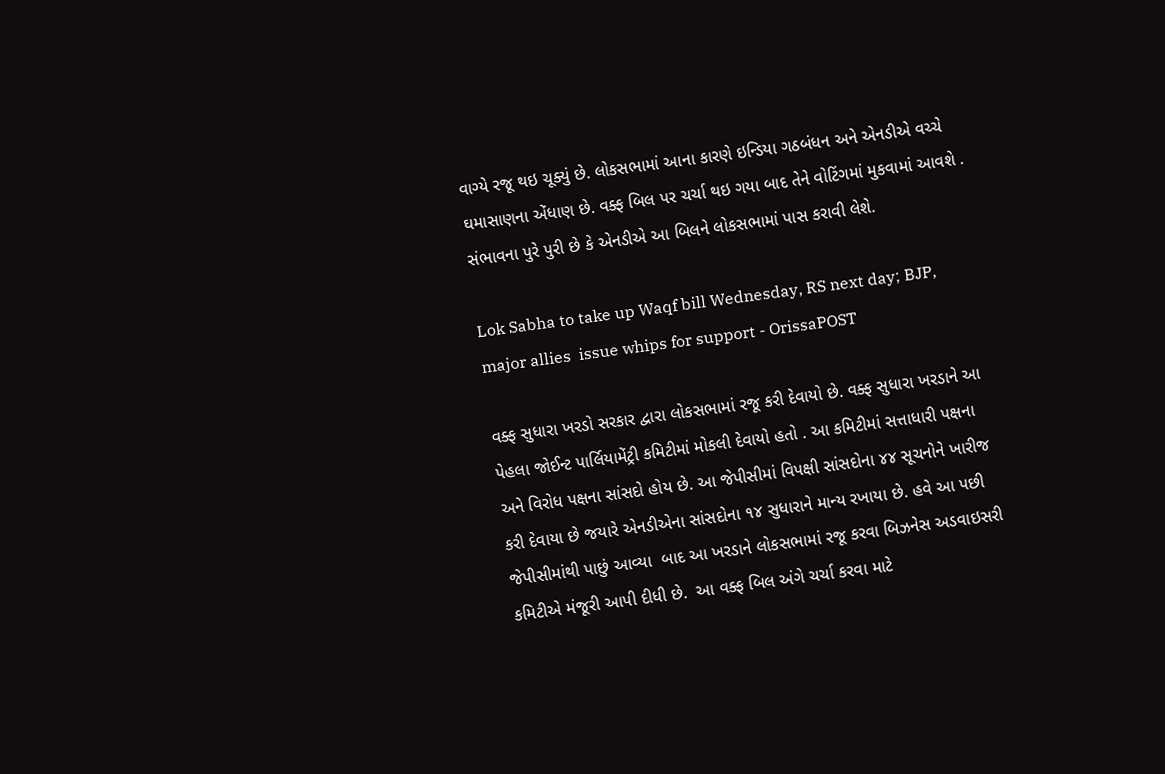વાગ્યે રજૂ થઇ ચૂક્યું છે. લોકસભામાં આના કારણે ઇન્ડિયા ગઠબંધન અને એનડીએ વચ્ચે ઘમાસાણના એંધાણ છે. વક્ફ બિલ પર ચર્ચા થઇ ગયા બાદ તેને વોટિંગમાં મુકવામાં આવશે . સંભાવના પુરે પુરી છે કે એનડીએ આ બિલને લોકસભામાં પાસ કરાવી લેશે.

Lok Sabha to take up Waqf bill Wednesday, RS next day; BJP, major allies  issue whips for support - OrissaPOST

વક્ફ સુધારા ખરડો સરકાર દ્વારા લોકસભામાં રજૂ કરી દેવાયો છે. વક્ફ સુધારા ખરડાને આ પેહલા જોઈન્ટ પાર્લિયામેંટ્રી કમિટીમાં મોકલી દેવાયો હતો . આ કમિટીમાં સત્તાધારી પક્ષના અને વિરોધ પક્ષના સાંસદો હોય છે. આ જેપીસીમાં વિપક્ષી સાંસદોના ૪૪ સૂચનોને ખારીજ કરી દેવાયા છે જયારે એનડીએના સાંસદોના ૧૪ સુધારાને માન્ય રખાયા છે. હવે આ પછી જેપીસીમાંથી પાછું આવ્યા  બાદ આ ખરડાને લોકસભામાં રજૂ કરવા બિઝનેસ અડવાઇસરી કમિટીએ મંજૂરી આપી દીધી છે.  આ વક્ફ બિલ અંગે ચર્ચા કરવા માટે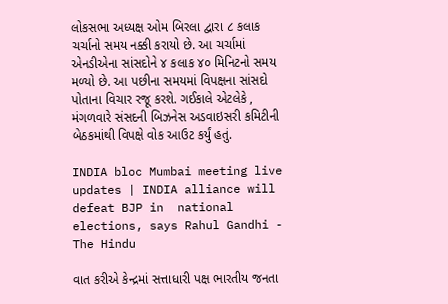લોકસભા અધ્યક્ષ ઓમ બિરલા દ્વારા ૮ કલાક ચર્ચાનો સમય નક્કી કરાયો છે. આ ચર્ચામાં એનડીએના સાંસદોને ૪ કલાક ૪૦ મિનિટનો સમય મળ્યો છે. આ પછીના સમયમાં વિપક્ષના સાંસદો પોતાના વિચાર રજૂ કરશે. ગઈકાલે એટલેકે , મંગળવારે સંસદની બિઝનેસ અડવાઇસરી કમિટીની બેઠકમાંથી વિપક્ષે વોક આઉટ કર્યું હતું.

INDIA bloc Mumbai meeting live updates | INDIA alliance will defeat BJP in  national elections, says Rahul Gandhi - The Hindu

વાત કરીએ કેન્દ્રમાં સત્તાધારી પક્ષ ભારતીય જનતા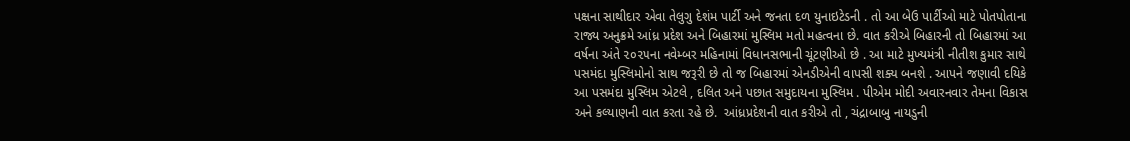પક્ષના સાથીદાર એવા તેલુગુ દેશંમ પાર્ટી અને જનતા દળ યુનાઇટેડની . તો આ બેઉ પાર્ટીઓ માટે પોતપોતાના રાજ્ય અનુક્રમે આંધ્ર પ્રદેશ અને બિહારમાં મુસ્લિમ મતો મહત્વના છે. વાત કરીએ બિહારની તો બિહારમાં આ વર્ષના અંતે ૨૦૨૫ના નવેમ્બર મહિનામાં વિધાનસભાની ચૂંટણીઓ છે . આ માટે મુખ્યમંત્રી નીતીશ કુમાર સાથે પસમંદા મુસ્લિમોનો સાથ જરૂરી છે તો જ બિહારમાં એનડીએની વાપસી શક્ય બનશે . આપને જણાવી દયિકે આ પસમંદા મુસ્લિમ એટલે , દલિત અને પછાત સમુદાયના મુસ્લિમ . પીએમ મોદી અવારનવાર તેમના વિકાસ અને કલ્યાણની વાત કરતા રહે છે.  આંધ્રપ્રદેશની વાત કરીએ તો , ચંદ્રાબાબુ નાયડુની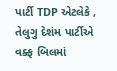પાર્ટી TDP એટલેકે , તેલુગુ દેશંમ પાર્ટીએ વક્ફ બિલમાં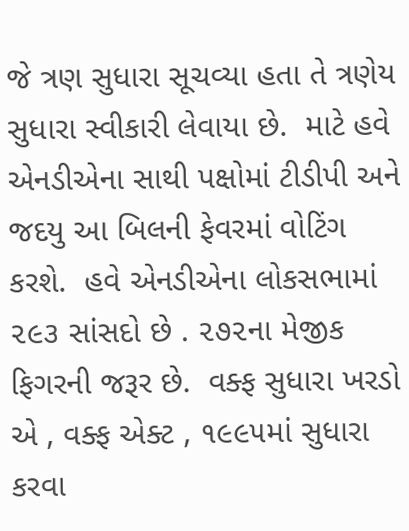જે ત્રણ સુધારા સૂચવ્યા હતા તે ત્રણેય સુધારા સ્વીકારી લેવાયા છે.  માટે હવે એનડીએના સાથી પક્ષોમાં ટીડીપી અને જદયુ આ બિલની ફેવરમાં વોટિંગ કરશે.  હવે એનડીએના લોકસભામાં ૨૯૩ સાંસદો છે . ૨૭૨ના મેજીક ફિગરની જરૂર છે.  વક્ફ સુધારા ખરડો એ , વક્ફ એક્ટ , ૧૯૯૫માં સુધારા કરવા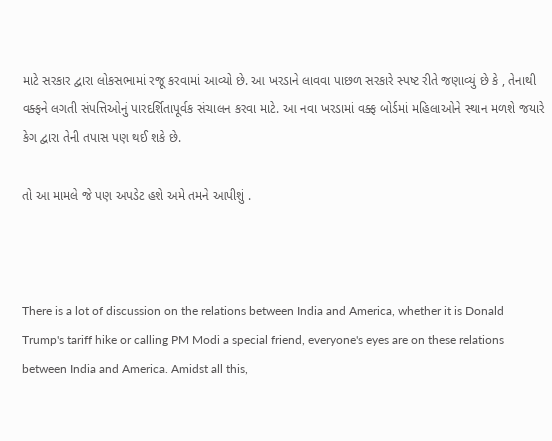માટે સરકાર દ્વારા લોકસભામાં રજૂ કરવામાં આવ્યો છે. આ ખરડાને લાવવા પાછળ સરકારે સ્પષ્ટ રીતે જણાવ્યું છે કે , તેનાથી વક્ફને લગતી સંપત્તિઓનું પારદર્શિતાપૂર્વક સંચાલન કરવા માટે. આ નવા ખરડામાં વક્ફ બોર્ડમાં મહિલાઓને સ્થાન મળશે જયારે કેગ દ્વારા તેની તપાસ પણ થઈ શકે છે.

તો આ મામલે જે પણ અપડેટ હશે અમે તમને આપીશું .



There is a lot of discussion on the relations between India and America, whether it is Donald Trump's tariff hike or calling PM Modi a special friend, everyone's eyes are on these relations between India and America. Amidst all this,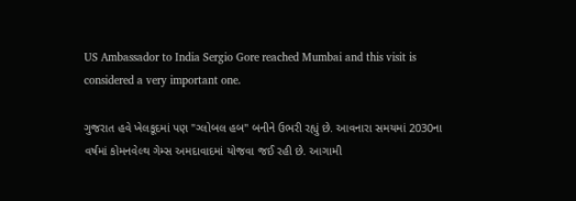US Ambassador to India Sergio Gore reached Mumbai and this visit is considered a very important one.

ગુજરાત હવે ખેલકૂદમાં પણ "ગ્લોબલ હબ" બનીને ઉભરી રહ્યું છે. આવનારા સમયમાં 2030ના વર્ષમાં કોમનવેલ્થ ગેમ્સ અમદાવાદમાં યોજવા જઈ રહી છે. આગામી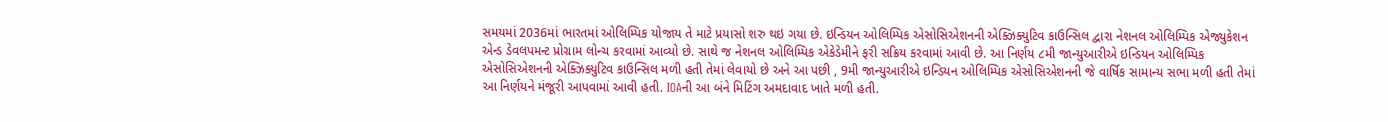સમયમાં 2036માં ભારતમાં ઓલિમ્પિક યોજાય તે માટે પ્રયાસો શરુ થઇ ગયા છે. ઇન્ડિયન ઓલિમ્પિક એસોસિએશનની એક્ઝિક્યુટિવ કાઉન્સિલ દ્વારા નેશનલ ઓલિમ્પિક એજ્યુકેશન એન્ડ ડેવલપમન્ટ પ્રોગ્રામ લોન્ચ કરવામાં આવ્યો છે. સાથે જ નેશનલ ઓલિમ્પિક એકેડેમીને ફરી સક્રિય કરવામાં આવી છે. આ નિર્ણય ૮મી જાન્યુઆરીએ ઇન્ડિયન ઓલિમ્પિક એસોસિએશનની એક્ઝિક્યુટિવ કાઉન્સિલ મળી હતી તેમાં લેવાયો છે અને આ પછી , 9મી જાન્યુઆરીએ ઇન્ડિયન ઓલિમ્પિક એસોસિએશનની જે વાર્ષિક સામાન્ય સભા મળી હતી તેમાં આ નિર્ણયને મંજૂરી આપવામાં આવી હતી. IOAની આ બંને મિટિંગ અમદાવાદ ખાતે મળી હતી.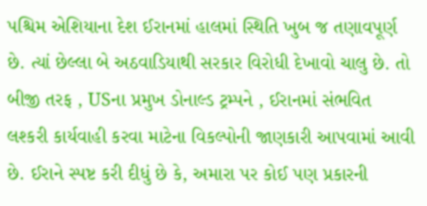પશ્ચિમ એશિયાના દેશ ઈરાનમાં હાલમાં સ્થિતિ ખુબ જ તણાવપૂર્ણ છે. ત્યાં છેલ્લા બે અઠવાડિયાથી સરકાર વિરોધી દેખાવો ચાલુ છે. તો બીજી તરફ , USના પ્રમુખ ડોનાલ્ડ ટ્રમ્પને , ઈરાનમાં સંભવિત લશ્કરી કાર્યવાહી કરવા માટેના વિકલ્પોની જાણકારી આપવામાં આવી છે. ઈરાને સ્પષ્ટ કરી દીધું છે કે, અમારા પર કોઈ પણ પ્રકારની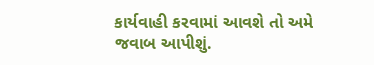કાર્યવાહી કરવામાં આવશે તો અમે જવાબ આપીશું.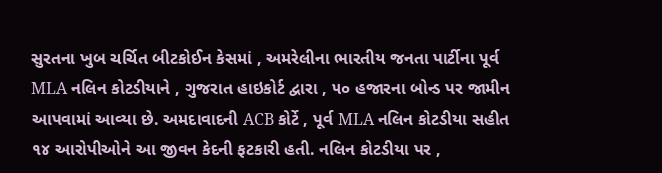સુરતના ખુબ ચર્ચિત બીટકોઈન કેસમાં , અમરેલીના ભારતીય જનતા પાર્ટીના પૂર્વ MLA નલિન કોટડીયાને , ગુજરાત હાઇકોર્ટ દ્વારા , ૫૦ હજારના બોન્ડ પર જામીન આપવામાં આવ્યા છે. અમદાવાદની ACB કોર્ટે , પૂર્વ MLA નલિન કોટડીયા સહીત ૧૪ આરોપીઓને આ જીવન કેદની ફટકારી હતી. નલિન કોટડીયા પર ,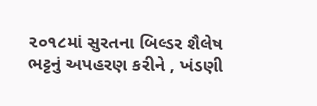૨૦૧૮માં સુરતના બિલ્ડર શૈલેષ ભટ્ટનું અપહરણ કરીને , ખંડણી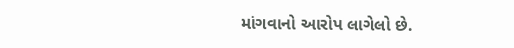માંગવાનો આરોપ લાગેલો છે.